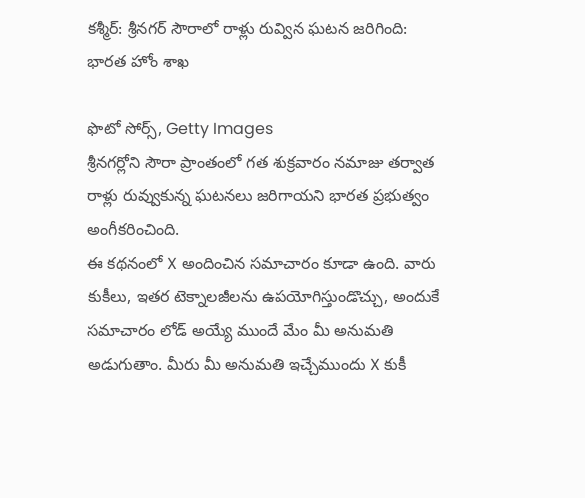కశ్మీర్: శ్రీనగర్ సౌరాలో రాళ్లు రువ్విన ఘటన జరిగింది: భారత హోం శాఖ

ఫొటో సోర్స్, Getty Images
శ్రీనగర్లోని సౌరా ప్రాంతంలో గత శుక్రవారం నమాజు తర్వాత రాళ్లు రువ్వుకున్న ఘటనలు జరిగాయని భారత ప్రభుత్వం అంగీకరించింది.
ఈ కథనంలో X అందించిన సమాచారం కూడా ఉంది. వారు కుకీలు, ఇతర టెక్నాలజీలను ఉపయోగిస్తుండొచ్చు, అందుకే సమాచారం లోడ్ అయ్యే ముందే మేం మీ అనుమతి అడుగుతాం. మీరు మీ అనుమతి ఇచ్చేముందు X కుకీ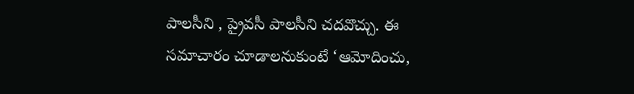పాలసీని , ప్రైవసీ పాలసీని చదవొచ్చు. ఈ సమాచారం చూడాలనుకుంటే ‘ఆమోదించు,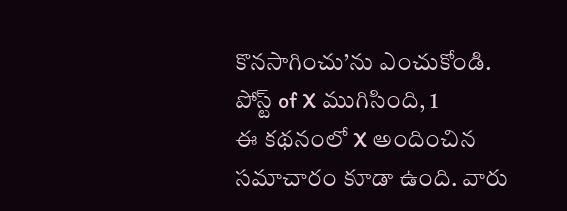కొనసాగించు’ను ఎంచుకోండి.
పోస్ట్ of X ముగిసింది, 1
ఈ కథనంలో X అందించిన సమాచారం కూడా ఉంది. వారు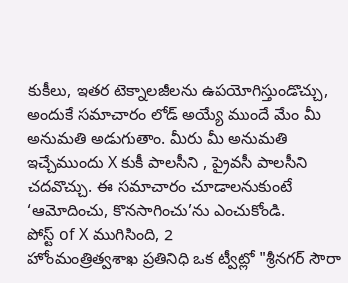కుకీలు, ఇతర టెక్నాలజీలను ఉపయోగిస్తుండొచ్చు, అందుకే సమాచారం లోడ్ అయ్యే ముందే మేం మీ అనుమతి అడుగుతాం. మీరు మీ అనుమతి ఇచ్చేముందు X కుకీ పాలసీని , ప్రైవసీ పాలసీని చదవొచ్చు. ఈ సమాచారం చూడాలనుకుంటే ‘ఆమోదించు, కొనసాగించు’ను ఎంచుకోండి.
పోస్ట్ of X ముగిసింది, 2
హోంమంత్రిత్వశాఖ ప్రతినిధి ఒక ట్వీట్లో "శ్రీనగర్ సౌరా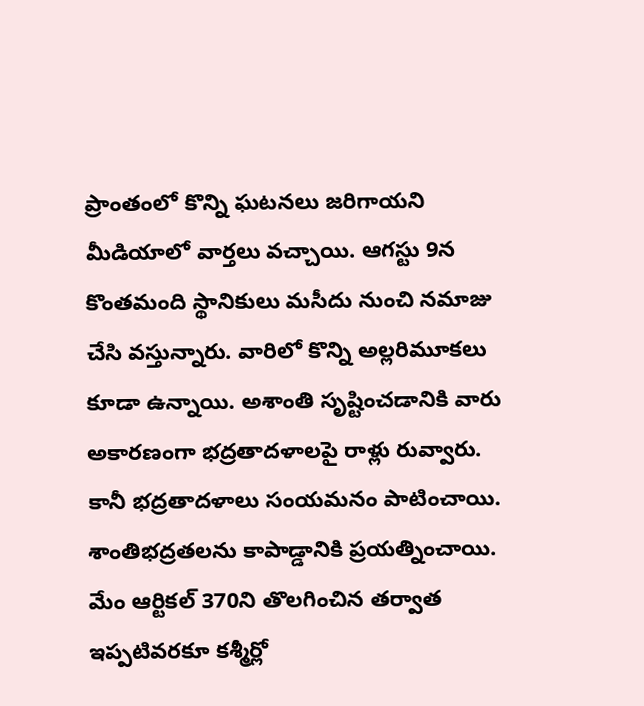ప్రాంతంలో కొన్ని ఘటనలు జరిగాయని మీడియాలో వార్తలు వచ్చాయి. ఆగస్టు 9న కొంతమంది స్థానికులు మసీదు నుంచి నమాజు చేసి వస్తున్నారు. వారిలో కొన్ని అల్లరిమూకలు కూడా ఉన్నాయి. అశాంతి సృష్టించడానికి వారు అకారణంగా భద్రతాదళాలపై రాళ్లు రువ్వారు. కానీ భద్రతాదళాలు సంయమనం పాటించాయి. శాంతిభద్రతలను కాపాడ్డానికి ప్రయత్నించాయి. మేం ఆర్టికల్ 370ని తొలగించిన తర్వాత ఇప్పటివరకూ కశ్మీర్లో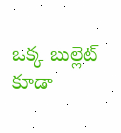ఒక్క బుల్లెట్ కూడా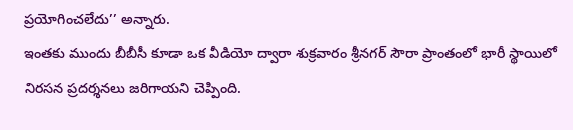ప్రయోగించలేదు’’ అన్నారు.
ఇంతకు ముందు బీబీసీ కూడా ఒక వీడియో ద్వారా శుక్రవారం శ్రీనగర్ సౌరా ప్రాంతంలో భారీ స్థాయిలో నిరసన ప్రదర్శనలు జరిగాయని చెప్పింది.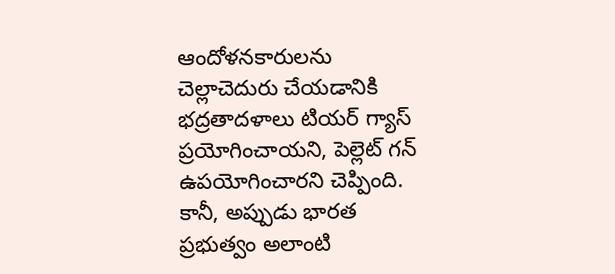ఆందోళనకారులను చెల్లాచెదురు చేయడానికి భద్రతాదళాలు టియర్ గ్యాస్ ప్రయోగించాయని, పెల్లెట్ గన్ ఉపయోగించారని చెప్పింది.
కానీ, అప్పుడు భారత ప్రభుత్వం అలాంటి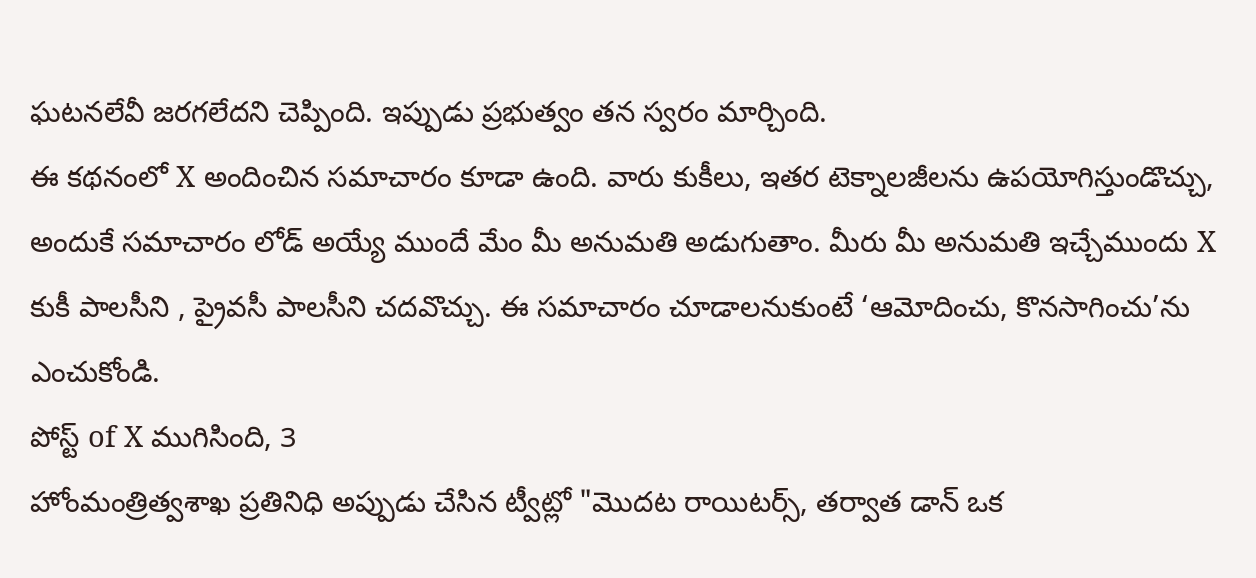ఘటనలేవీ జరగలేదని చెప్పింది. ఇప్పుడు ప్రభుత్వం తన స్వరం మార్చింది.
ఈ కథనంలో X అందించిన సమాచారం కూడా ఉంది. వారు కుకీలు, ఇతర టెక్నాలజీలను ఉపయోగిస్తుండొచ్చు, అందుకే సమాచారం లోడ్ అయ్యే ముందే మేం మీ అనుమతి అడుగుతాం. మీరు మీ అనుమతి ఇచ్చేముందు X కుకీ పాలసీని , ప్రైవసీ పాలసీని చదవొచ్చు. ఈ సమాచారం చూడాలనుకుంటే ‘ఆమోదించు, కొనసాగించు’ను ఎంచుకోండి.
పోస్ట్ of X ముగిసింది, 3
హోంమంత్రిత్వశాఖ ప్రతినిధి అప్పుడు చేసిన ట్వీట్లో "మొదట రాయిటర్స్, తర్వాత డాన్ ఒక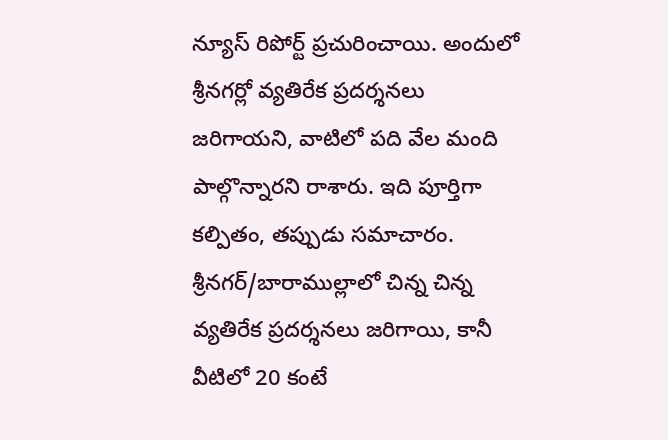న్యూస్ రిపోర్ట్ ప్రచురించాయి. అందులో శ్రీనగర్లో వ్యతిరేక ప్రదర్శనలు జరిగాయని, వాటిలో పది వేల మంది పాల్గొన్నారని రాశారు. ఇది పూర్తిగా కల్పితం, తప్పుడు సమాచారం. శ్రీనగర్/బారాముల్లాలో చిన్న చిన్న వ్యతిరేక ప్రదర్శనలు జరిగాయి, కానీ వీటిలో 20 కంటే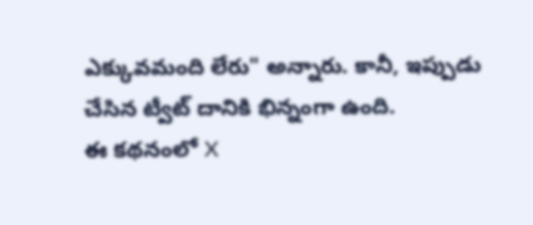ఎక్కువమంది లేరు" అన్నారు. కానీ, ఇప్పుడు చేసిన ట్వీట్ దానికి భిన్నంగా ఉంది.
ఈ కథనంలో X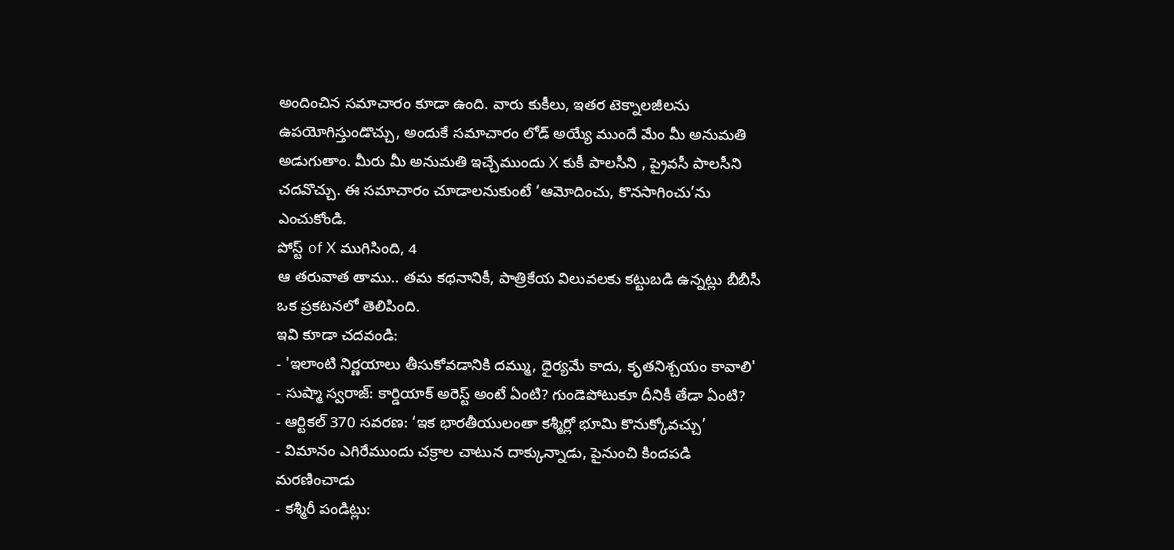అందించిన సమాచారం కూడా ఉంది. వారు కుకీలు, ఇతర టెక్నాలజీలను ఉపయోగిస్తుండొచ్చు, అందుకే సమాచారం లోడ్ అయ్యే ముందే మేం మీ అనుమతి అడుగుతాం. మీరు మీ అనుమతి ఇచ్చేముందు X కుకీ పాలసీని , ప్రైవసీ పాలసీని చదవొచ్చు. ఈ సమాచారం చూడాలనుకుంటే ‘ఆమోదించు, కొనసాగించు’ను ఎంచుకోండి.
పోస్ట్ of X ముగిసింది, 4
ఆ తరువాత తాము.. తమ కథనానికీ, పాత్రికేయ విలువలకు కట్టుబడి ఉన్నట్లు బీబీసీ ఒక ప్రకటనలో తెలిపింది.
ఇవి కూడా చదవండి:
- 'ఇలాంటి నిర్ణయాలు తీసుకోవడానికి దమ్ము, ధైర్యమే కాదు, కృతనిశ్చయం కావాలి'
- సుష్మా స్వరాజ్: కార్డియాక్ అరెస్ట్ అంటే ఏంటి? గుండెపోటుకూ దీనికీ తేడా ఏంటి?
- ఆర్టికల్ 370 సవరణ: ‘ఇక భారతీయులంతా కశ్మీర్లో భూమి కొనుక్కోవచ్చు’
- విమానం ఎగిరేముందు చక్రాల చాటున దాక్కున్నాడు, పైనుంచి కిందపడి మరణించాడు
- కశ్మీరీ పండిట్లు: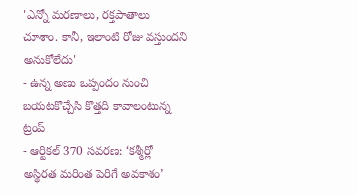'ఎన్నో మరణాలు, రక్తపాతాలు చూశాం. కానీ, ఇలాంటి రోజు వస్తుందని అనుకోలేదు'
- ఉన్న అణు ఒప్పందం నుంచి బయటకొచ్చేసి కొత్తది కావాలంటున్న ట్రంప్
- ఆర్టికల్ 370 సవరణ: ‘కశ్మీర్లో అస్థిరత మరింత పెరిగే అవకాశం’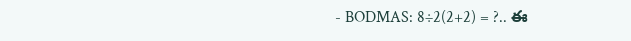- BODMAS: 8÷2(2+2) = ?.. ఈ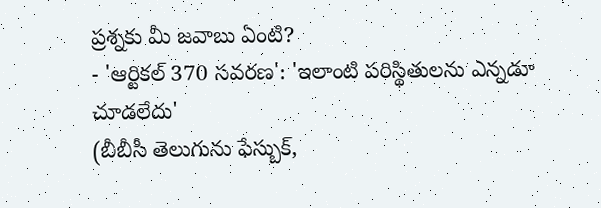ప్రశ్నకు మీ జవాబు ఏంటి?
- 'ఆర్టికల్ 370 సవరణ': 'ఇలాంటి పరిస్థితులను ఎన్నడూ చూడలేదు'
(బీబీసీ తెలుగును ఫేస్బుక్,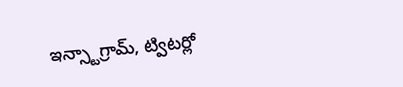ఇన్స్టాగ్రామ్, ట్విటర్లో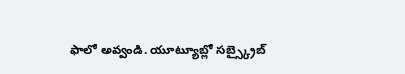ఫాలో అవ్వండి. యూట్యూబ్లో సబ్స్క్రైబ్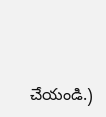చేయండి.)